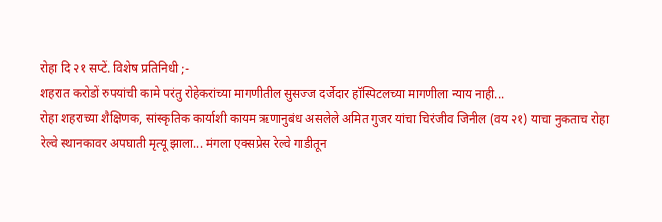रोहा दि २१ सप्टें. विशेष प्रतिनिधी ;-
शहरात करोडों रुपयांची कामे परंतु रोहेकरांच्या मागणीतील सुसज्ज दर्जेदार हॉस्पिटलच्या मागणीला न्याय नाही...
रोहा शहराच्या शैक्षिणक, सांस्कृतिक कार्याशी कायम ऋणानुबंध असलेले अमित गुजर यांचा चिरंजीव जिनील (वय २१) याचा नुकताच रोहा रेल्वे स्थानकावर अपघाती मृत्यू झाला... मंगला एक्सप्रेस रेल्वे गाडीतून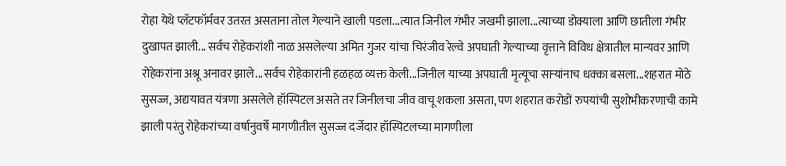रोहा येथे प्लॅटफॉर्मवर उतरत असताना तोल गेल्याने खाली पडला...त्यात जिनील गंभीर जखमी झाला...त्याच्या डोक्याला आणि छातीला गंभीर दुखापत झाली... सर्वच रोहेकरांशी नाळ असलेल्या अमित गुजर यांचा चिरंजीव रेल्वे अपघाती गेल्याच्या वृत्ताने विविध क्षेत्रातील मान्यवर आणि रोहेकरांना अश्रू अनावर झाले...सर्वच रोहेकारांनी हळहळ व्यक्त केली...जिनील याच्या अपघाती मृत्यूचा साऱ्यांनाच धक्का बसला...शहरात मोठे सुसज्ज, अद्ययावत यंत्रणा असलेले हॉस्पिटल असते तर जिनीलचा जीव वाचू शकला असता, पण शहरात करोडों रुपयांची सुशोभीकरणाची कामे झाली परंतु रोहेकरांच्या वर्षानुवर्षे मागणीतील सुसज्ज दर्जेदार हॉस्पिटलच्या मागणीला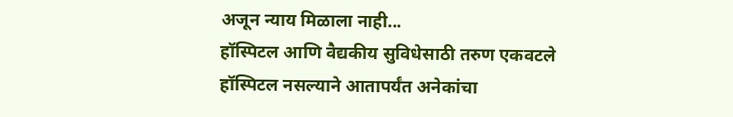अजून न्याय मिळाला नाही...
हॉस्पिटल आणि वैद्यकीय सुविधेसाठी तरुण एकवटले
हॉस्पिटल नसल्याने आतापर्यंत अनेकांचा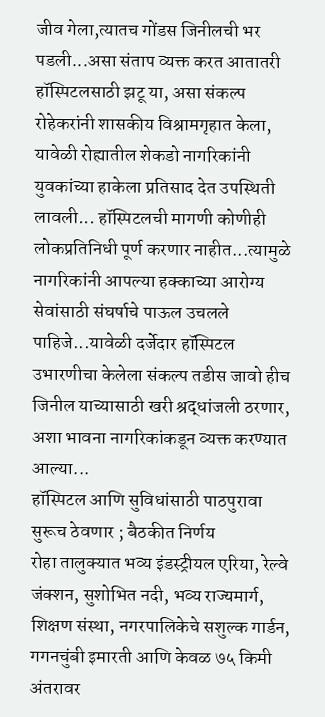जीव गेला,त्यातच गोंडस जिनीलची भर पडली...असा संताप व्यक्त करत आतातरी हॉस्पिटलसाठी झटू या, असा संकल्प रोहेकरांनी शासकीय विश्रामगृहात केला, यावेळी रोह्यातील शेकडो नागरिकांनी युवकांच्या हाकेला प्रतिसाद देत उपस्थिती लावली... हॉस्पिटलची मागणी कोणीही लोकप्रतिनिधी पूर्ण करणार नाहीत...त्यामुळे नागरिकांनी आपल्या हक्काच्या आरोग्य सेवांसाठी संघर्षाचे पाऊल उचलले पाहिजे...यावेळी दर्जेदार हॉस्पिटल उभारणीचा केलेला संकल्प तडीस जावो हीच जिनील याच्यासाठी खरी श्रद्धांजली ठरणार, अशा भावना नागरिकांकडून व्यक्त करण्यात आल्या...
हॉस्पिटल आणि सुविधांसाठी पाठपुरावा सुरूच ठेवणार ; बैठकीत निर्णय
रोहा तालुक्यात भव्य इंडस्ट्रीयल एरिया, रेल्वे जंक्शन, सुशोभित नदी, भव्य राज्यमार्ग, शिक्षण संस्था, नगरपालिकेचे सशुल्क गार्डन, गगनचुंबी इमारती आणि केवळ ७५ किमी अंतरावर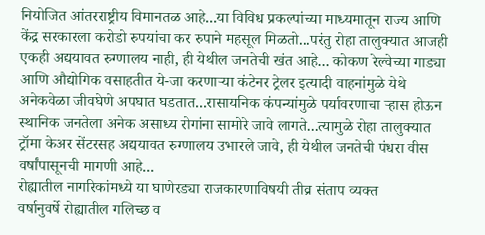नियोजित आंतरराष्ट्रीय विमानतळ आहे...या विविध प्रकल्पांच्या माध्यमातून राज्य आणि केंद्र सरकारला करोडो रुपयांचा कर रुपाने महसूल मिळतो...परंतु रोहा तालुक्यात आजही एकही अद्ययावत रुग्णालय नाही, ही येथील जनतेची खंत आहे... कोकण रेल्वेच्या गाड्या आणि औद्योगिक वसाहतीत ये-जा करणाऱ्या कंटेनर ट्रेलर इत्यादी वाहनांमुळे येथे अनेकवेळा जीवघेणे अपघात घडतात...रासायनिक कंपन्यांमुळे पर्यावरणाचा ऱ्हास होऊन स्थानिक जनतेला अनेक असाध्य रोगांना सामोरे जावे लागते...त्यामुळे रोहा तालुक्यात ट्रॉमा केअर सेंटरसह अद्ययावत रुग्णालय उभारले जावे, ही येथील जनतेची पंधरा वीस वर्षांपासूनची मागणी आहे...
रोह्यातील नागरिकांमध्ये या घाणेरड्या राजकारणाविषयी तीव्र संताप व्यक्त
वर्षानुवर्षे रोह्यातील गलिच्छ व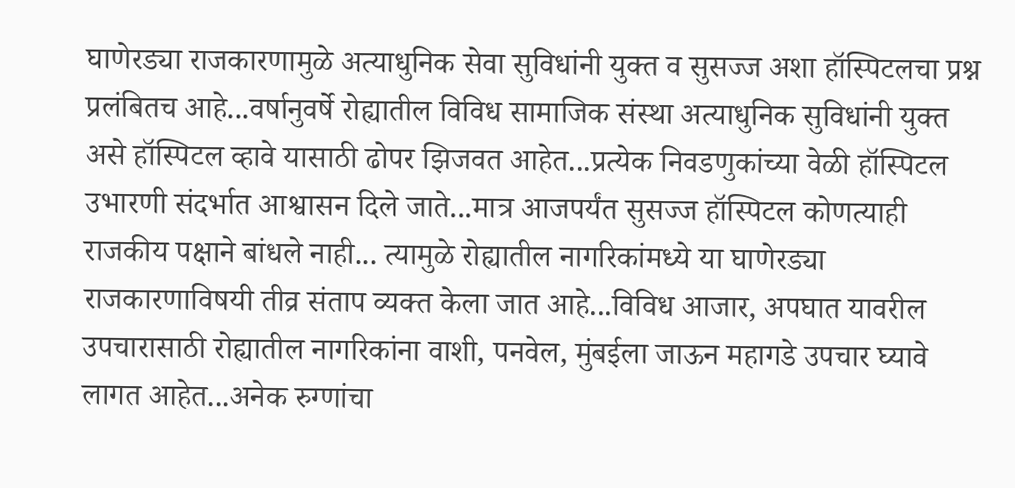घाणेरड्या राजकारणामुळे अत्याधुनिक सेवा सुविधांनी युक्त व सुसज्ज अशा हॉस्पिटलचा प्रश्न प्रलंबितच आहे...वर्षानुवर्षे रोह्यातील विविध सामाजिक संस्था अत्याधुनिक सुविधांनी युक्त असे हॉस्पिटल व्हावे यासाठी ढोपर झिजवत आहेत...प्रत्येक निवडणुकांच्या वेळी हॉस्पिटल उभारणी संदर्भात आश्वासन दिले जाते...मात्र आजपर्यंत सुसज्ज हॉस्पिटल कोणत्याही राजकीय पक्षाने बांधले नाही... त्यामुळे रोह्यातील नागरिकांमध्ये या घाणेरड्या राजकारणाविषयी तीव्र संताप व्यक्त केला जात आहे...विविध आजार, अपघात यावरील उपचारासाठी रोह्यातील नागरिकांना वाशी, पनवेल, मुंबईला जाऊन महागडे उपचार घ्यावे लागत आहेत...अनेक रुग्णांचा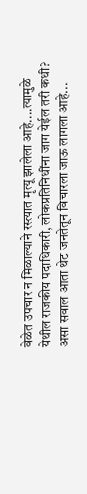वेळेत उपचार न मिळाल्याने रस्त्यात मृत्यू झालेला आहे....त्यामुळे येथील राजकीय पदाधिकारी, लोकप्रतिनिधींना जाग येईल तरी कधी? असा सवाल आता थेट जनतेतून विचारला जाऊ लागला आहे...